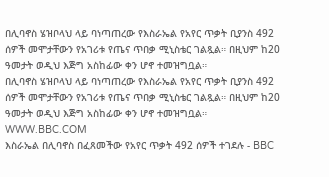በሊባኖስ ሄዝቦላህ ላይ ባነጣጠረው የእስራኤል የአየር ጥቃት ቢያንስ 492 ሰዎች መሞታቸውን የአገሪቱ የጤና ጥበቃ ሚኒስቴር ገልጿል። በዚህም ከ20 ዓመታት ወዲህ እጅግ አስከፊው ቀን ሆኖ ተመዝግቧል።
በሊባኖስ ሄዝቦላህ ላይ ባነጣጠረው የእስራኤል የአየር ጥቃት ቢያንስ 492 ሰዎች መሞታቸውን የአገሪቱ የጤና ጥበቃ ሚኒስቴር ገልጿል። በዚህም ከ20 ዓመታት ወዲህ እጅግ አስከፊው ቀን ሆኖ ተመዝግቧል።
WWW.BBC.COM
እስራኤል በሊባኖስ በፈጸመችው የአየር ጥቃት 492 ሰዎች ተገደሉ - BBC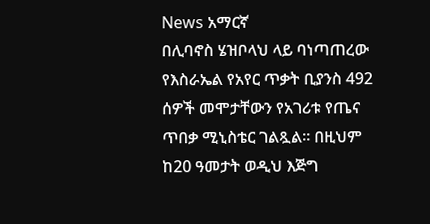News አማርኛ
በሊባኖስ ሄዝቦላህ ላይ ባነጣጠረው የእስራኤል የአየር ጥቃት ቢያንስ 492 ሰዎች መሞታቸውን የአገሪቱ የጤና ጥበቃ ሚኒስቴር ገልጿል። በዚህም ከ20 ዓመታት ወዲህ እጅግ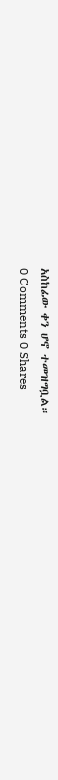አስከፊው ቀን ሆኖ ተመዝግቧል።
0 Comments 0 Shares